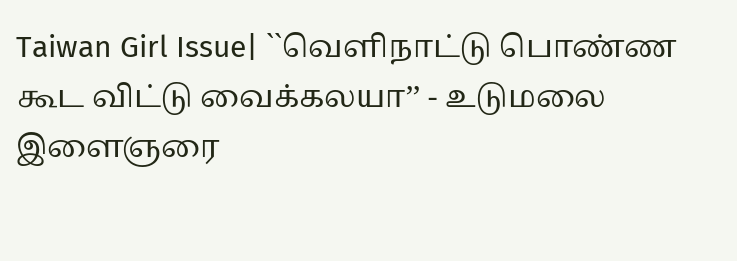Taiwan Girl Issue| ``வெளிநாட்டு பொண்ண கூட விட்டு வைக்கலயா’’ - உடுமலை இளைஞரை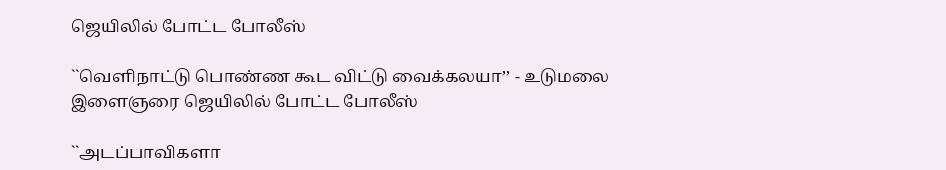ஜெயிலில் போட்ட போலீஸ்

``வெளிநாட்டு பொண்ண கூட விட்டு வைக்கலயா’’ - உடுமலை இளைஞரை ஜெயிலில் போட்ட போலீஸ்

``அடப்பாவிகளா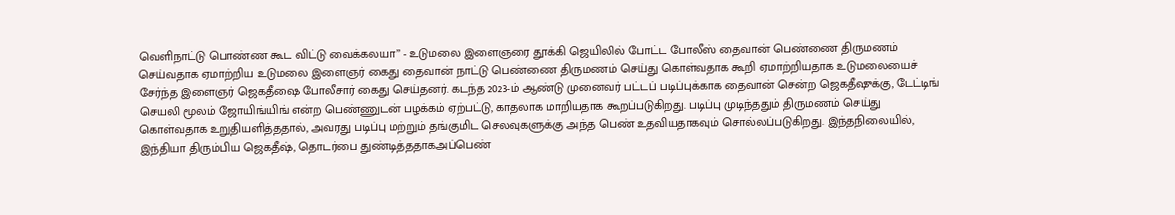வெளிநாட்டு பொண்ண கூட விட்டு வைக்கலயா’’ - உடுமலை இளைஞரை தூக்கி ஜெயிலில் போட்ட போலீஸ் தைவான் பெண்ணை திருமணம் செய்வதாக ஏமாற்றிய உடுமலை இளைஞர் கைது தைவான் நாட்டு பெண்ணை திருமணம் செய்து கொள்வதாக கூறி ஏமாற்றியதாக உடுமலையைச் சேர்ந்த இளைஞர் ஜெகதீஷை போலீசார் கைது செய்தனர். கடந்த 2023-ம் ஆண்டு முனைவர் பட்டப் படிப்புக்காக தைவான் சென்ற ஜெகதீஷுக்கு, டேட்டிங் செயலி மூலம் ஜோயிங்யிங் என்ற பெண்ணுடன் பழக்கம் ஏற்பட்டு, காதலாக மாறியதாக கூறப்படுகிறது. படிப்பு முடிந்ததும் திருமணம் செய்து கொள்வதாக உறுதியளித்ததால், அவரது படிப்பு மற்றும் தங்குமிட செலவுகளுக்கு அந்த பெண் உதவியதாகவும் சொல்லப்படுகிறது. இந்தநிலையில், இந்தியா திரும்பிய ஜெகதீஷ், தொடர்பை துண்டித்ததாகஅப்பெண்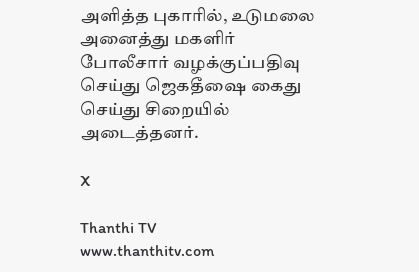அளித்த புகாரில், உடுமலை அனைத்து மகளிர் போலீசார் வழக்குப்பதிவு செய்து ஜெகதீஷை கைது செய்து சிறையில் அடைத்தனர்.

X

Thanthi TV
www.thanthitv.com